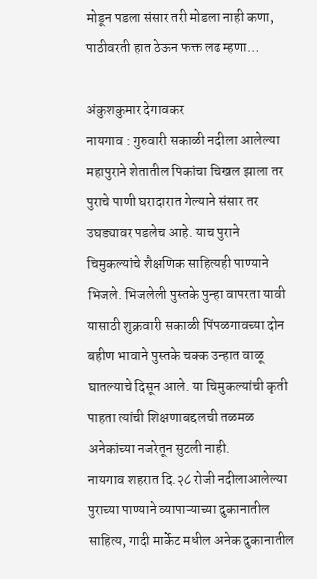मोडून पडला संसार तरी मोडला नाही कणा, पाठीवरती हात ठेऊन फक्त लढ म्हणा…

अंकुशकुमार देगावकर
नायगाव : गुरुवारी सकाळी नदीला आलेल्या महापुराने शेतातील पिकांचा चिखल झाला तर पुराचे पाणी घरादारात गेल्याने संसार तर उघड्यावर पडलेच आहे. याच पुराने चिमुकल्यांचे शैक्षणिक साहित्यही पाण्याने भिजले. भिजलेली पुस्तके पुन्हा वापरता यावी यासाठी शुक्रवारी सकाळी पिंपळगावच्या दोन बहीण भावाने पुस्तके चक्क उन्हात वाळू घातल्याचे दिसून आले. या चिमुकल्यांची कृती पाहता त्यांची शिक्षणाबद्दलची तळमळ अनेकांच्या नजरेतून सुटली नाही.
नायगाव शहरात दि.२८ रोजी नदीलाआलेल्या पुराच्या पाण्याने व्यापाऱ्याच्या दुकानातील साहित्य, गादी मार्केट मधील अनेक दुकानातील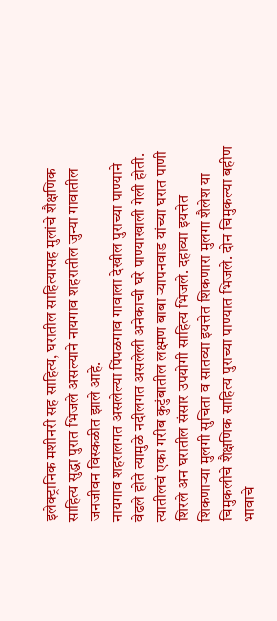इलेक्ट्रानिक मशीनरी सह साहित्य, घरातील साहित्यासह मुलांचे शैक्षणिक साहित्य सुद्धा पुरात भिजले असल्याने नायगाव शहरातील जुन्या गावातील जनजीवन विस्कळीत झाले आहे.
नायगाव शहरालगत असलेल्या पिंपळगाव गावाला देखील पुराच्या पाण्याने वेढले होते त्यामुळे नदीलगत असलेली अनेकाची घरे पाण्याखाली गेली होती. त्यातीलचं एका गरीब कुटुंबातील लक्ष्मण बाबा ऱ्यापनवाड यांच्या घरात पाणी शिरले अन घरातील संसार उपयोगी साहित्य भिजले. दहाव्या इयत्तेत शिकणाऱ्या मुलगी सुचिता व सातव्या इयत्तेत शिकणारा मुलगा शैलेश या चिमुकलीचे शैक्षणिक साहित्य पुराच्या पाण्यात भिजले. दोन चिमुकल्या बहीण भावाचे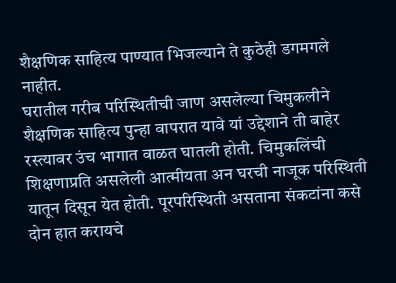शैक्षणिक साहित्य पाण्यात भिजल्याने ते कुठेही डगमगले नाहीत.
घरातील गरीब परिस्थितीची जाण असलेल्या चिमुकलीने शैक्षणिक साहित्य पुन्हा वापरात यावे यां उद्देशाने ती बाहेर रस्त्यावर उंच भागात वाळत घातली होती. चिमुकलिंची शिक्षणाप्रति असलेली आत्मीयता अन घरची नाजूक परिस्थिती यातून दिसून येत होती. पूरपरिस्थिती असताना संकटांना कसे दोन हात करायचे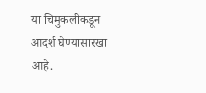या चिमुकलीकडून आदर्श घेण्यासारखा आहे.